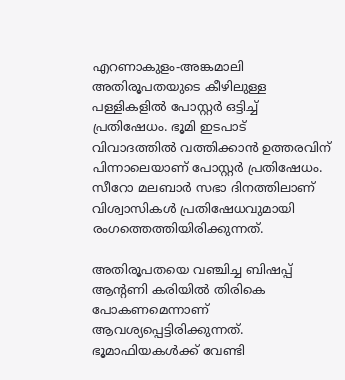എറണാകുളം-അങ്കമാലി അതിരൂപതയുടെ കീഴിലുള്ള പള്ളികളിൽ പോസ്റ്റർ ഒട്ടിച്ച് പ്രതിഷേധം. ഭൂമി ഇടപാട് വിവാദത്തിൽ വത്തിക്കാൻ ഉത്തരവിന് പിന്നാലെയാണ് പോസ്റ്റർ പ്രതിഷേധം. സീറോ മലബാർ സഭാ ദിനത്തിലാണ് വിശ്വാസികൾ പ്രതിഷേധവുമായി രംഗത്തെത്തിയിരിക്കുന്നത്.

അതിരൂപതയെ വഞ്ചിച്ച ബിഷപ്പ് ആന്റണി കരിയിൽ തിരികെ പോകണമെന്നാണ് ആവശ്യപ്പെട്ടിരിക്കുന്നത്. ഭൂമാഫിയകൾക്ക് വേണ്ടി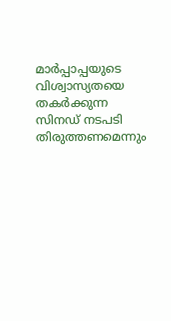മാർപ്പാപ്പയുടെ വിശ്വാസ്യതയെ തകർക്കുന്ന സിനഡ് നടപടി തിരുത്തണമെന്നും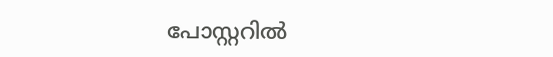പോസ്റ്ററിൽ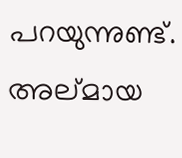പറയുന്നുണ്ട്. അല്മായ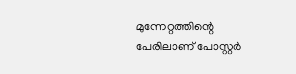മുന്നേറ്റത്തിന്റെ പേരിലാണ് പോസ്റ്റർ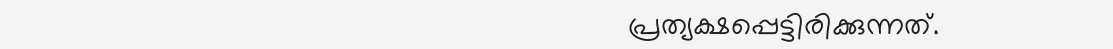പ്രത്യക്ഷപ്പെട്ടിരിക്കുന്നത്.